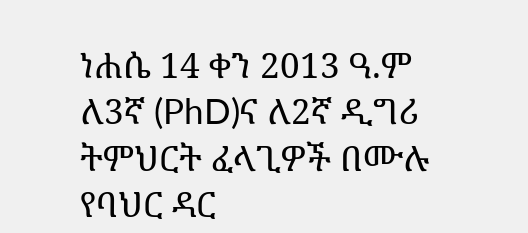ነሐሴ 14 ቀን 2013 ዓ.ም
ለ3ኛ (PhD)ና ለ2ኛ ዲግሪ ትምህርት ፈላጊዎች በሙሉ
የባህር ዳር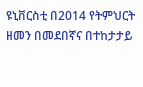ዩኒቨርስቲ በ2014 የትምህርት ዘመን በመደበኛና በተከታታይ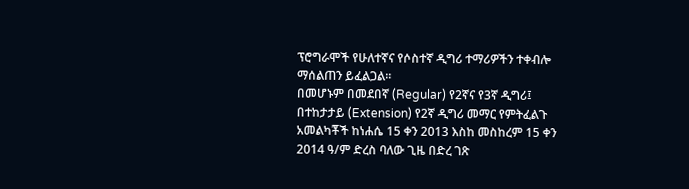ፕሮግራሞች የሁለተኛና የሶስተኛ ዲግሪ ተማሪዎችን ተቀብሎ ማሰልጠን ይፈልጋል፡፡
በመሆኑም በመደበኛ (Regular) የ2ኛና የ3ኛ ዲግሪ፤ በተከታታይ (Extension) የ2ኛ ዲግሪ መማር የምትፈልጉ አመልካቾች ከነሐሴ 15 ቀን 2013 እስከ መስከረም 15 ቀን 2014 ዓ/ም ድረስ ባለው ጊዜ በድረ ገጽ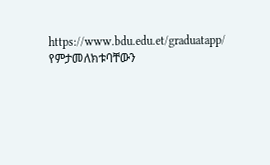https://www.bdu.edu.et/graduatapp/ የምታመለክቱባቸውን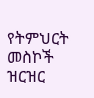የትምህርት መስኮች ዝርዝር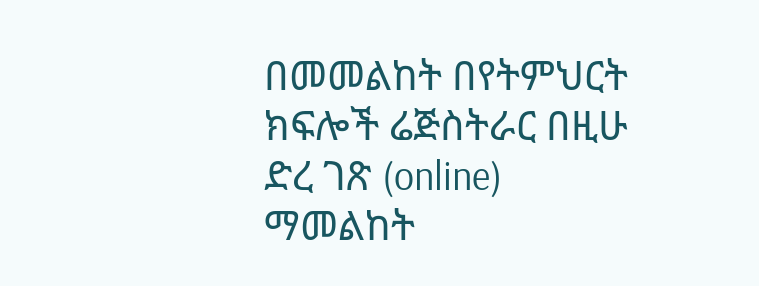በመመልከት በየትምህርት ክፍሎች ሬጅስትራር በዚሁ ድረ ገጽ (online) ማመልከት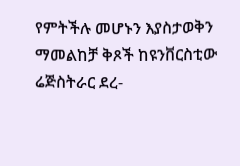የምትችሉ መሆኑን እያስታወቅን ማመልከቻ ቅጾች ከዩንቨርስቲው ሬጅስትራር ደረ-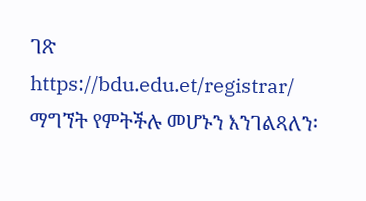ገጽ https://bdu.edu.et/registrar/ ማግኘት የምትችሉ መሆኑን እንገልጻለን፡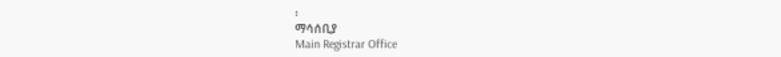፡
ማሳሰቢያ
Main Registrar Office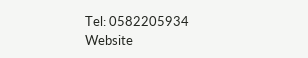Tel: 0582205934
Website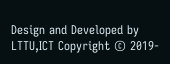Design and Developed by LTTU,ICT Copyright © 2019-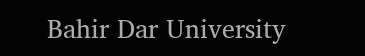Bahir Dar University